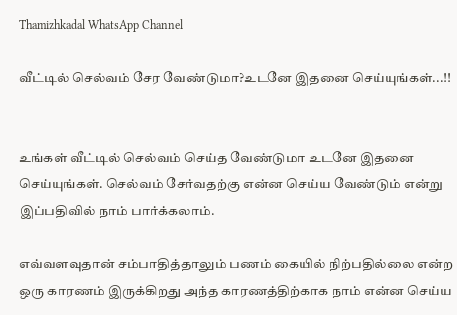Thamizhkadal WhatsApp Channel

வீட்டில் செல்வம் சேர வேண்டுமா?உடனே இதனை செய்யுங்கள்...!!


உங்கள் வீட்டில் செல்வம் செய்த வேண்டுமா உடனே இதனை செய்யுங்கள். செல்வம் சேர்வதற்கு என்ன செய்ய வேண்டும் என்று இப்பதிவில் நாம் பார்க்கலாம்.

எவ்வளவுதான் சம்பாதித்தாலும் பணம் கையில் நிற்பதில்லை என்ற ஒரு காரணம் இருக்கிறது அந்த காரணத்திற்காக நாம் என்ன செய்ய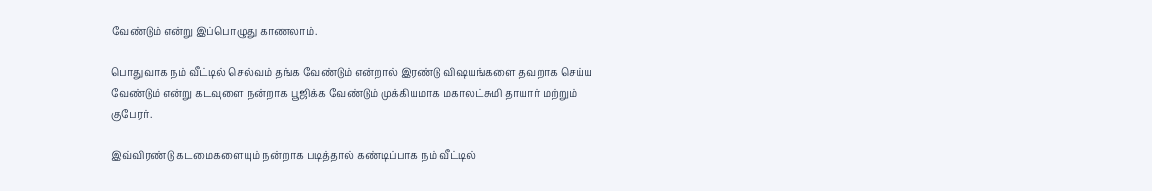வேண்டும் என்று இப்பொழுது காணலாம்.

பொதுவாக நம் வீட்டில் செல்வம் தங்க வேண்டும் என்றால் இரண்டு விஷயங்களை தவறாக செய்ய வேண்டும் என்று கடவுளை நன்றாக பூஜிக்க வேண்டும் முக்கியமாக மகாலட்சுமி தாயார் மற்றும் குபேரர்.

இவ்விரண்டு கடமைகளையும் நன்றாக படித்தால் கண்டிப்பாக நம் வீட்டில்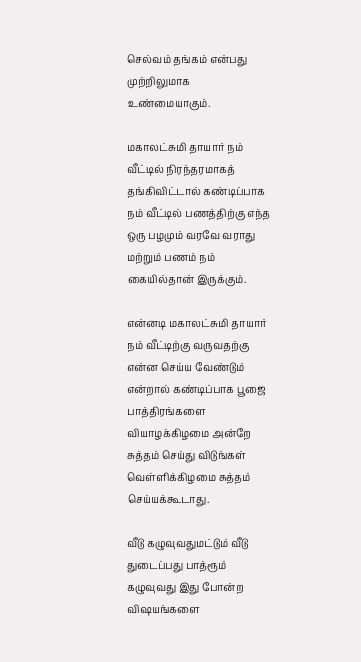செல்வம் தங்கம் என்பது முற்றிலுமாக உண்மையாகும்.

மகாலட்சுமி தாயார் நம் வீட்டில் நிரந்தரமாகத் தங்கிவிட்டால் கண்டிப்பாக நம் வீட்டில் பணத்திற்கு எந்த ஒரு பழமும் வரவே வராது மற்றும் பணம் நம் கையில்தான் இருக்கும்.

என்னடி மகாலட்சுமி தாயார் நம் வீட்டிற்கு வருவதற்கு என்ன செய்ய வேண்டும் என்றால் கண்டிப்பாக பூஜை பாத்திரங்களை வியாழக்கிழமை அன்றே சுத்தம் செய்து விடுங்கள் வெள்ளிக்கிழமை சுத்தம் செய்யக்கூடாது.

வீடு கழுவுவதுமட்டும் வீடு துடைப்பது பாத்ரூம் கழுவுவது இது போன்ற விஷயங்களை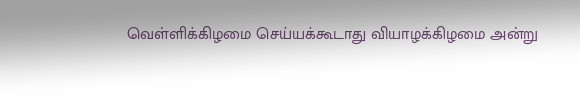வெள்ளிக்கிழமை செய்யக்கூடாது வியாழக்கிழமை அன்று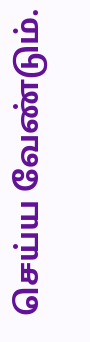செய்ய வேண்டும்.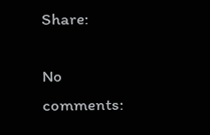Share:

No comments: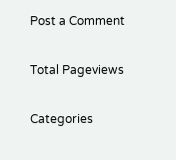Post a Comment

Total Pageviews

Categories